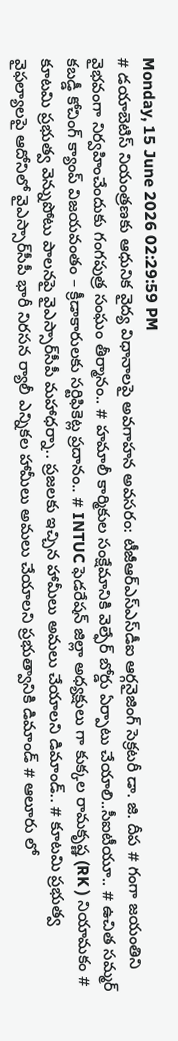Monday, 15 June 2026 02:29:59 PM
# డయాబెటిస్ నియంత్రణకు ఆధునిక వైద్య విధానాలపై అవగాహన అవసరం: టీజీఆర్‌ఎస్‌ఎస్‌డీఐ ఆర్గనైజింగ్ సెక్రటరీ డా. జి. దీప # గంగా జయంతిని వైభవంగా నిర్వహించేందుకు గంగపుత్ర సంఘం తీర్మానం.. # హమాలీ కార్మికుల సంక్షేమానికి వెల్ఫేర్ బోర్డు ఏర్పాటు చేయాలి..సీఐటీయూ.. # ఉచిత సమ్మర్ కబడ్డీ కోచింగ్ క్యాంప్ విజయవంతం – క్రీడాకారులకు సర్టిఫికెట్ల ప్రదానం.. # INTUC ఫెడరేషన్ జిల్లా అధ్యక్షులు గా కుక్కల రామకృష్ణ (RK ) నియామకం # కూటమి ప్రభుత్వ వెన్నుపోటు పాలనపై వైఎస్సార్‌సీపీ మహాధర్నా.. ప్రజలకు ఇచ్చిన హామీలు అమలు చేయాలని డిమాండ్.. # కూటమి ప్రభుత్వ వైఫల్యాలపై ఆదోనిలో వైఎస్సార్‌సీపీ భారీ నిరసన ర్యాలీ ఎన్నికల హామీలు అమలు చేయాలని ప్రభుత్వానికి డిమాండ్ # ఆలూరు లో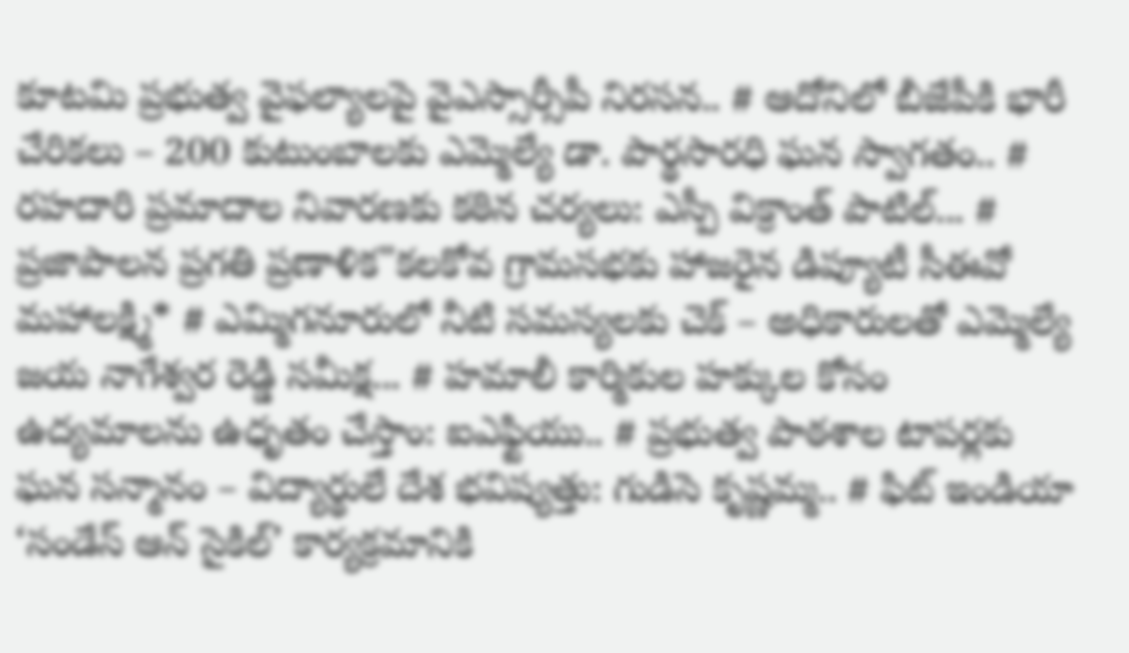కూటమి ప్రభుత్వ వైఫల్యాలపై వైఎస్సార్సీపీ నిరసన.. # ఆదోనిలో బీజేపీకి భారీ చేరికలు – 200 కుటుంబాలకు ఎమ్మెల్యే డా. పార్థసారధి ఘన స్వాగతం.. # రహదారి ప్రమాదాల నివారణకు కఠిన చర్యలు: ఎస్పీ విక్రాంత్ పాటిల్... # ప్రజాపాలన ప్రగతి ప్రణాళిక"కలకోవ గ్రామసభకు హాజరైన డిప్యూటీ సీఈవో మహాలక్ష్మి* # ఎమ్మిగనూరులో నీటి సమస్యలకు చెక్ – అధికారులతో ఎమ్మెల్యే జయ నాగేశ్వర రెడ్డి సమీక్ష... # హమాలీ కార్మికుల హక్కుల కోసం ఉద్యమాలను ఉధృతం చేస్తాం: ఐఎఫ్టియు.. # ప్రభుత్వ పాఠశాల టాపర్లకు ఘన సన్మానం – విద్యార్థులే దేశ భవిష్యత్తు: గుడిసె కృష్ణమ్మ.. # ఫిట్ ఇండియా ‘సండేస్ ఆన్ సైకిల్’ కార్యక్రమానికి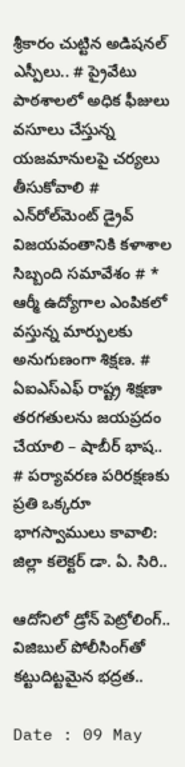శ్రీకారం చుట్టిన అడిషనల్ ఎస్పీలు.. # ప్రైవేటు పాఠశాలలో అధిక ఫీజులు వసూలు చేస్తున్న యజమానులపై చర్యలు తీసుకోవాలి # ఎన్‌రోల్‌మెంట్ డ్రైవ్ విజయవంతానికి కళాశాల సిబ్బంది సమావేశం # * ఆర్మీ ఉద్యోగాల ఎంపికలో వస్తున్న మార్పులకు అనుగుణంగా శిక్షణ. # ఏఐఎస్ఎఫ్ రాష్ట్ర శిక్షణా తరగతులను జయప్రదం చేయాలి – షాబీర్ భాష.. # పర్యావరణ పరిరక్షణకు ప్రతి ఒక్కరూ భాగస్వాములు కావాలి: జిల్లా కలెక్టర్ డా. ఏ. సిరి..

ఆదోనిలో డ్రోన్ పెట్రోలింగ్.. విజిబుల్ పోలీసింగ్‌తో కట్టుదిట్టమైన భద్రత..

Date : 09 May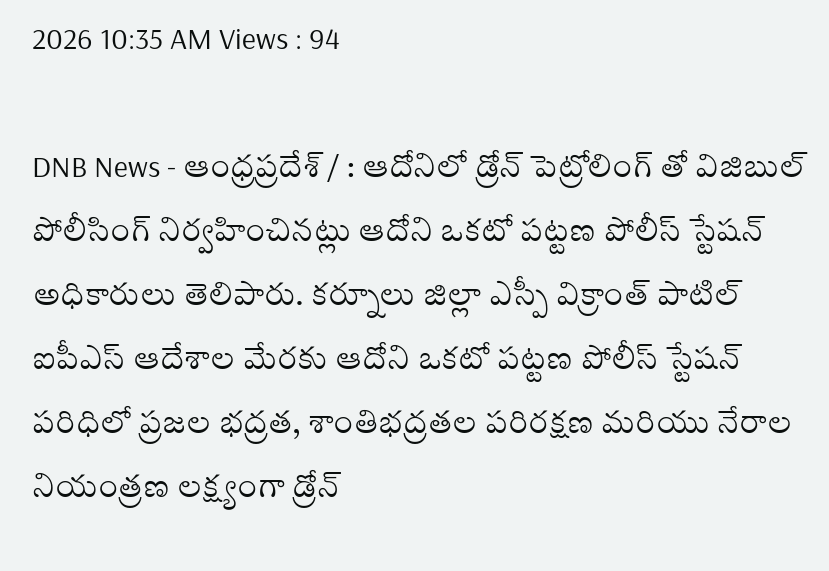2026 10:35 AM Views : 94

DNB News - ఆంధ్రప్రదేశ్ / : ఆదోనిలో డ్రోన్ పెట్రోలింగ్ తో విజిబుల్ పోలీసింగ్ నిర్వహించినట్లు ఆదోని ఒకటో పట్టణ పోలీస్ స్టేషన్ అధికారులు తెలిపారు. కర్నూలు జిల్లా ఎస్పీ విక్రాంత్ పాటిల్ ఐపీఎస్ ఆదేశాల మేరకు ఆదోని ఒకటో పట్టణ పోలీస్ స్టేషన్ పరిధిలో ప్రజల భద్రత, శాంతిభద్రతల పరిరక్షణ మరియు నేరాల నియంత్రణ లక్ష్యంగా డ్రోన్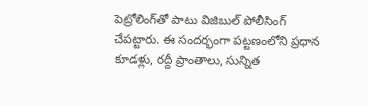పెట్రోలింగ్‌తో పాటు విజిబుల్ పోలీసింగ్ చేపట్టారు. ఈ సందర్భంగా పట్టణంలోని ప్రధాన కూడళ్లు, రద్దీ ప్రాంతాలు, సున్నిత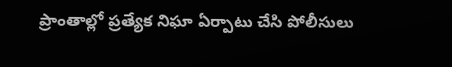ప్రాంతాల్లో ప్రత్యేక నిఘా ఏర్పాటు చేసి పోలీసులు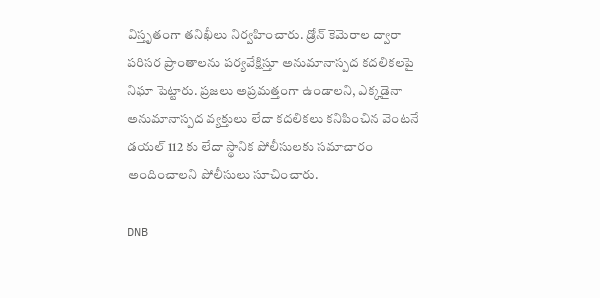విస్తృతంగా తనిఖీలు నిర్వహించారు. డ్రోన్ కెమెరాల ద్వారా పరిసర ప్రాంతాలను పర్యవేక్షిస్తూ అనుమానాస్పద కదలికలపై నిఘా పెట్టారు. ప్రజలు అప్రమత్తంగా ఉండాలని, ఎక్కడైనా అనుమానాస్పద వ్యక్తులు లేదా కదలికలు కనిపించిన వెంటనే డయల్ 112 కు లేదా స్థానిక పోలీసులకు సమాచారం అందించాలని పోలీసులు సూచించారు.

DNB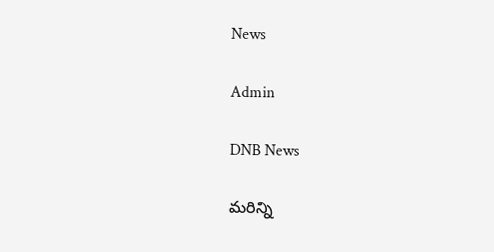News

Admin

DNB News

మరిన్ని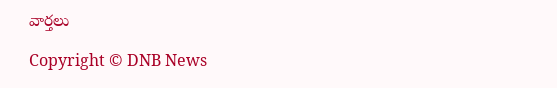వార్తలు

Copyright © DNB News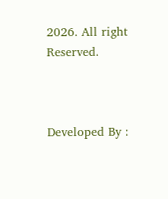2026. All right Reserved.



Developed By :